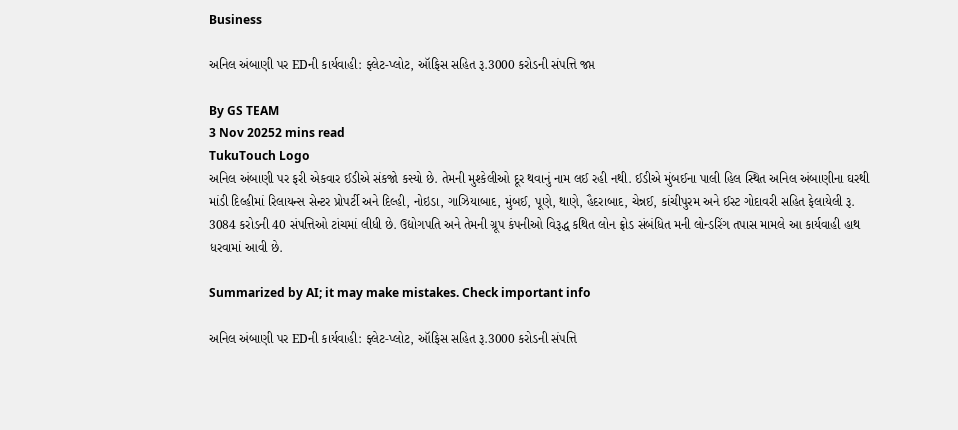Business

અનિલ અંબાણી પર EDની કાર્યવાહી: ફ્લેટ-પ્લોટ, ઑફિસ સહિત રૂ.3000 કરોડની સંપત્તિ જપ્ત

By GS TEAM
3 Nov 20252 mins read
TukuTouch Logo
અનિલ અંબાણી પર ફરી એકવાર ઈડીએ સંકજો કસ્યો છે. તેમની મુશ્કેલીઓ દૂર થવાનું નામ લઈ રહી નથી. ઈડીએ મુંબઈના પાલી હિલ સ્થિત અનિલ અંબાણીના ઘરથી માંડી દિલ્હીમાં રિલાયન્સ સેન્ટર પ્રોપર્ટી અને દિલ્હી, નોઇડા, ગાઝિયાબાદ, મુંબઈ, પૂણે, થાણે, હૈદરાબાદ, ચેન્નઈ, કાંચીપુરમ અને ઈસ્ટ ગોદાવરી સહિત ફેલાયેલી રૂ. 3084 કરોડની 40 સંપત્તિઓ ટાંચમાં લીધી છે. ઉદ્યોગપતિ અને તેમની ગ્રૂપ કંપનીઓ વિરૂદ્ધ કથિત લોન ફ્રોડ સંબંધિત મની લોન્ડરિંગ તપાસ મામલે આ કાર્યવાહી હાથ ધરવામાં આવી છે.

Summarized by AI; it may make mistakes. Check important info

અનિલ અંબાણી પર EDની કાર્યવાહી: ફ્લેટ-પ્લોટ, ઑફિસ સહિત રૂ.3000 કરોડની સંપત્તિ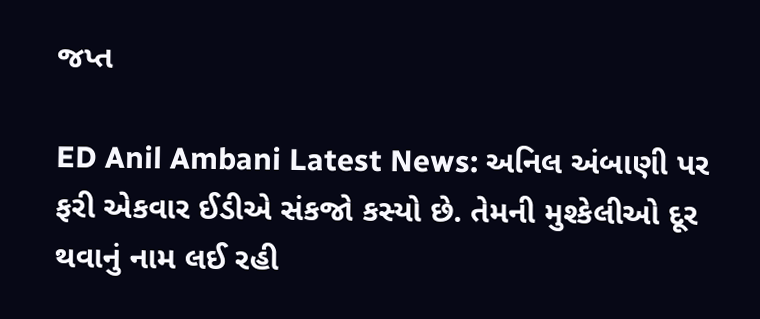જપ્ત

ED Anil Ambani Latest News: અનિલ અંબાણી પર ફરી એકવાર ઈડીએ સંકજો કસ્યો છે. તેમની મુશ્કેલીઓ દૂર થવાનું નામ લઈ રહી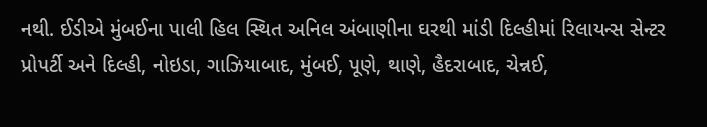નથી. ઈડીએ મુંબઈના પાલી હિલ સ્થિત અનિલ અંબાણીના ઘરથી માંડી દિલ્હીમાં રિલાયન્સ સેન્ટર પ્રોપર્ટી અને દિલ્હી, નોઇડા, ગાઝિયાબાદ, મુંબઈ, પૂણે, થાણે, હૈદરાબાદ, ચેન્નઈ,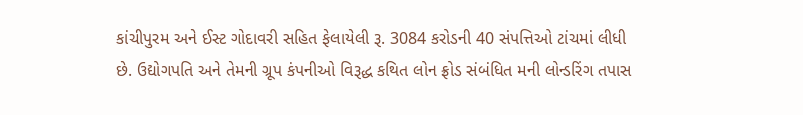કાંચીપુરમ અને ઈસ્ટ ગોદાવરી સહિત ફેલાયેલી રૂ. 3084 કરોડની 40 સંપત્તિઓ ટાંચમાં લીધી છે. ઉદ્યોગપતિ અને તેમની ગ્રૂપ કંપનીઓ વિરૂદ્ધ કથિત લોન ફ્રોડ સંબંધિત મની લોન્ડરિંગ તપાસ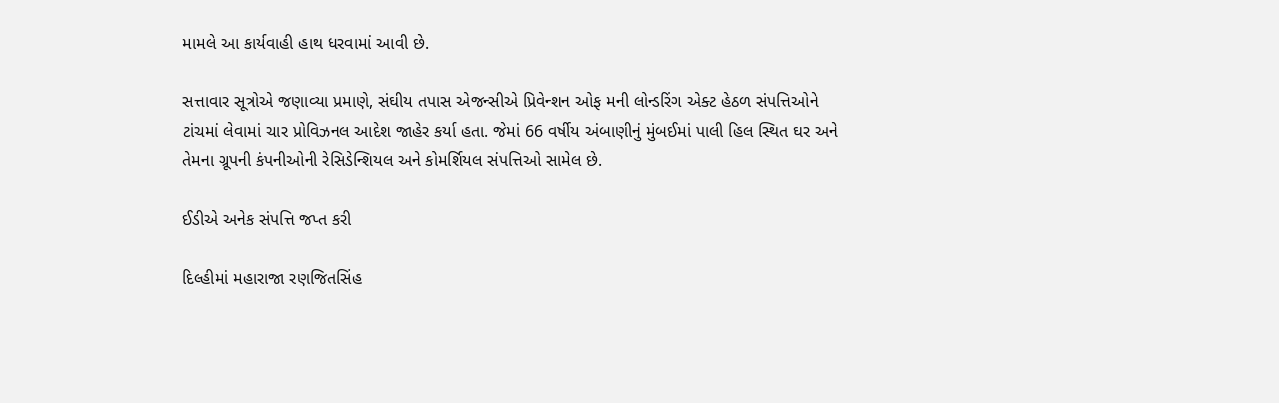મામલે આ કાર્યવાહી હાથ ધરવામાં આવી છે.

સત્તાવાર સૂત્રોએ જણાવ્યા પ્રમાણે, સંઘીય તપાસ એજન્સીએ પ્રિવેન્શન ઓફ મની લોન્ડરિંગ એક્ટ હેઠળ સંપત્તિઓને ટાંચમાં લેવામાં ચાર પ્રોવિઝનલ આદેશ જાહેર કર્યા હતા. જેમાં 66 વર્ષીય અંબાણીનું મુંબઈમાં પાલી હિલ સ્થિત ઘર અને તેમના ગ્રૂપની કંપનીઓની રેસિડેન્શિયલ અને કોમર્શિયલ સંપત્તિઓ સામેલ છે.

ઈડીએ અનેક સંપત્તિ જપ્ત કરી

દિલ્હીમાં મહારાજા રણજિતસિંહ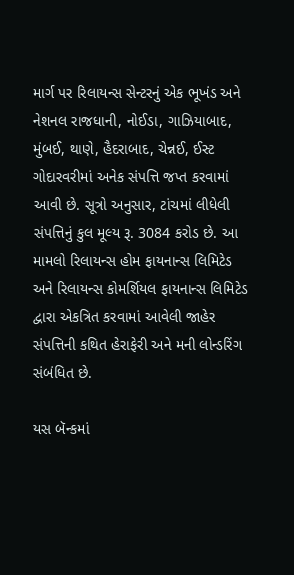માર્ગ પર રિલાયન્સ સેન્ટરનું એક ભૂખંડ અને નેશનલ રાજધાની, નોઈડા, ગાઝિયાબાદ, મુંબઈ, થાણે, હૈદરાબાદ, ચેન્નઈ, ઈસ્ટ ગોદારવરીમાં અનેક સંપત્તિ જપ્ત કરવામાં આવી છે. સૂત્રો અનુસાર, ટાંચમાં લીધેલી સંપત્તિનું કુલ મૂલ્ય રૂ. 3084 કરોડ છે. આ મામલો રિલાયન્સ હોમ ફાયનાન્સ લિમિટેડ અને રિલાયન્સ કોમર્શિયલ ફાયનાન્સ લિમિટેડ દ્વારા એકત્રિત કરવામાં આવેલી જાહેર સંપત્તિની કથિત હેરાફેરી અને મની લોન્ડરિંગ સંબંધિત છે.

યસ બૅન્કમાં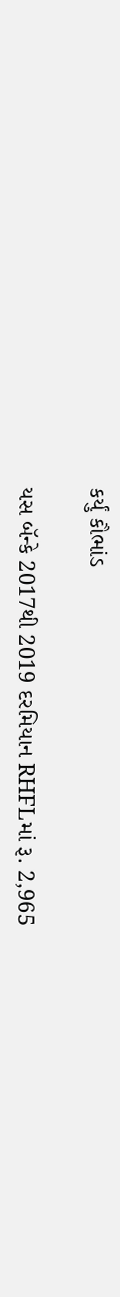કર્યું કૌભાંડ

યસ બૅન્કે 2017થી 2019 દરમિયાન RHFLમાં રૂ. 2,965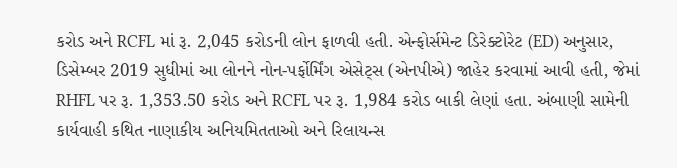કરોડ અને RCFL માં રૂ. 2,045 કરોડની લોન ફાળવી હતી. એન્ફોર્સમેન્ટ ડિરેક્ટોરેટ (ED) અનુસાર, ડિસેમ્બર 2019 સુધીમાં આ લોનને નોન-પર્ફોર્મિંગ એસેટ્સ (એનપીએ) જાહેર કરવામાં આવી હતી, જેમાં RHFL પર રૂ. 1,353.50 કરોડ અને RCFL પર રૂ. 1,984 કરોડ બાકી લેણાં હતા. અંબાણી સામેની કાર્યવાહી કથિત નાણાકીય અનિયમિતતાઓ અને રિલાયન્સ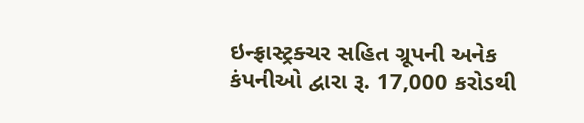ઇન્ફ્રાસ્ટ્રક્ચર સહિત ગ્રૂપની અનેક કંપનીઓ દ્વારા રૂ. 17,000 કરોડથી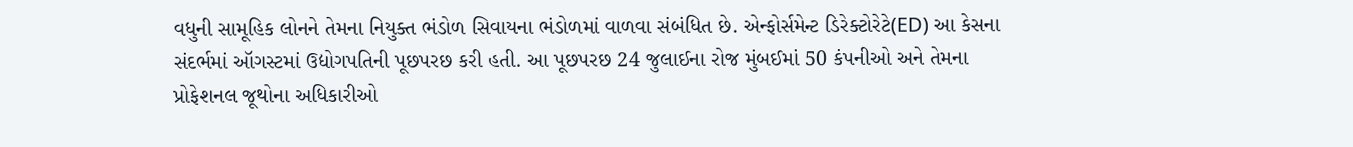વધુની સામૂહિક લોનને તેમના નિયુક્ત ભંડોળ સિવાયના ભંડોળમાં વાળવા સંબંધિત છે. એન્ફોર્સમેન્ટ ડિરેક્ટોરેટે(ED) આ કેસના સંદર્ભમાં ઑગસ્ટમાં ઉદ્યોગપતિની પૂછપરછ કરી હતી. આ પૂછપરછ 24 જુલાઈના રોજ મુંબઈમાં 50 કંપનીઓ અને તેમના પ્રોફેશનલ જૂથોના અધિકારીઓ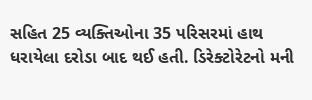સહિત 25 વ્યક્તિઓના 35 પરિસરમાં હાથ ધરાયેલા દરોડા બાદ થઈ હતી. ડિરેક્ટોરેટનો મની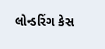લોન્ડરિંગ કેસ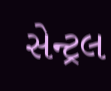સેન્ટ્રલ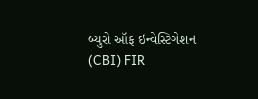બ્યુરો ઑફ ઇન્વેસ્ટિગેશન (CBI) FIR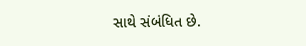સાથે સંબંધિત છે.